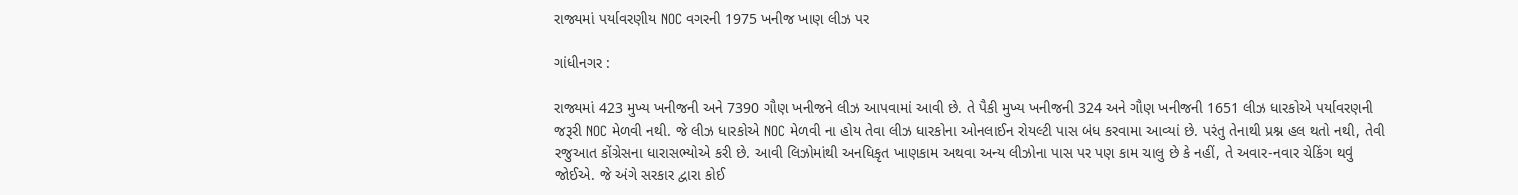રાજ્યમાં પર્યાવરણીય NOC વગરની 1975 ખનીજ ખાણ લીઝ પર

ગાંધીનગર :

રાજ્યમાં 423 મુખ્ય ખનીજની અને 7390 ગૌણ ખનીજને લીઝ આપવામાં આવી છે. તે પૈકી મુખ્ય ખનીજની 324 અને ગૌણ ખનીજની 1651 લીઝ ધારકોએ પર્યાવરણની જરૂરી NOC મેળવી નથી. જે લીઝ ધારકોએ NOC મેળવી ના હોય તેવા લીઝ ધારકોના ઓનલાઈન રોયલ્ટી પાસ બંધ કરવામા આવ્યાં છે. પરંતુ તેનાથી પ્રશ્ન હલ થતો નથી, તેવી રજુઆત કોંગ્રેસના ધારાસભ્યોએ કરી છે. આવી લિઝોમાંથી અનધિકૃત ખાણકામ અથવા અન્ય લીઝોના પાસ પર પણ કામ ચાલુ છે કે નહીં, તે અવાર-નવાર ચેકિંગ થવું જોઈએ. જે અંગે સરકાર દ્વારા કોઈ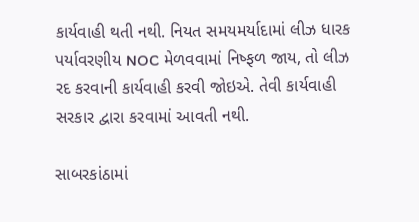કાર્યવાહી થતી નથી. નિયત સમયમર્યાદામાં લીઝ ધારક પર્યાવરણીય NOC મેળવવામાં નિષ્ફળ જાય, તો લીઝ રદ કરવાની કાર્યવાહી કરવી જોઇએ. તેવી કાર્યવાહી સરકાર દ્વારા કરવામાં આવતી નથી.

સાબરકાંઠામાં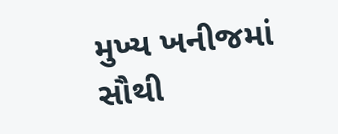મુખ્ય ખનીજમાં સૌથી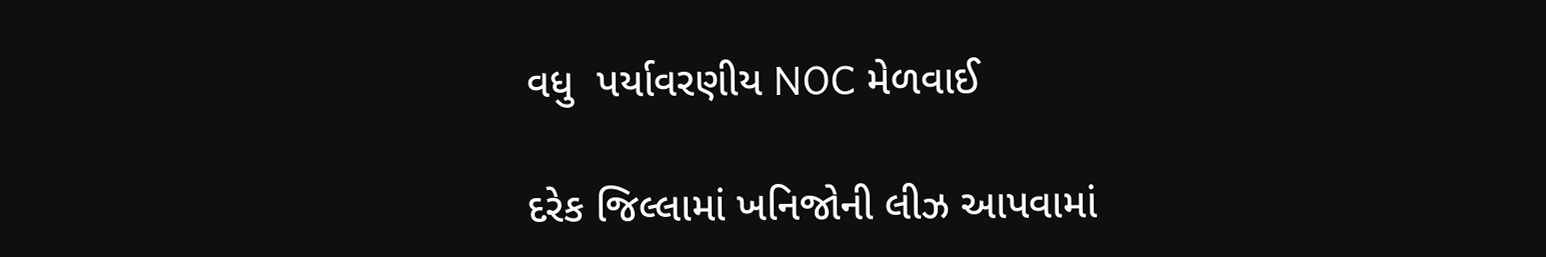વધુ  પર્યાવરણીય NOC મેળવાઈ

દરેક જિલ્લામાં ખનિજોની લીઝ આપવામાં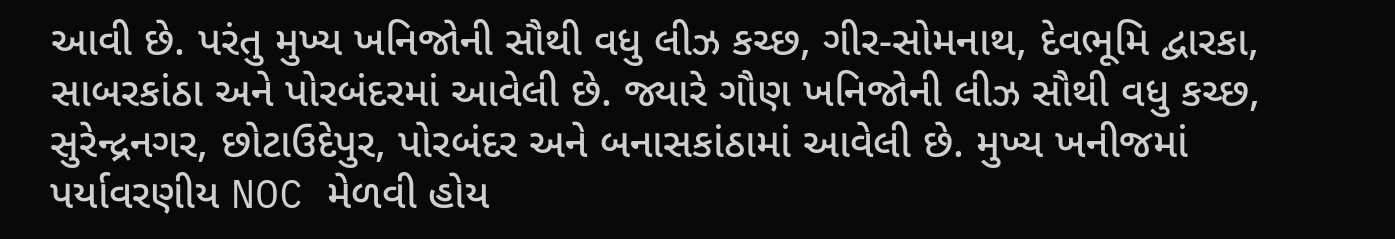આવી છે. પરંતુ મુખ્ય ખનિજોની સૌથી વધુ લીઝ કચ્છ, ગીર-સોમનાથ, દેવભૂમિ દ્વારકા, સાબરકાંઠા અને પોરબંદરમાં આવેલી છે. જ્યારે ગૌણ ખનિજોની લીઝ સૌથી વધુ કચ્છ, સુરેન્દ્રનગર, છોટાઉદેપુર, પોરબંદર અને બનાસકાંઠામાં આવેલી છે. મુખ્ય ખનીજમાં પર્યાવરણીય NOC મેળવી હોય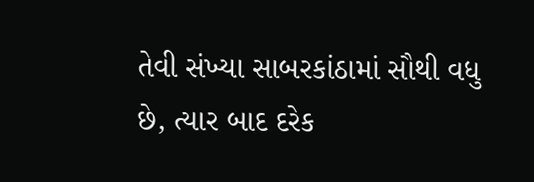તેવી સંખ્યા સાબરકાંઠામાં સૌથી વધુ છે, ત્યાર બાદ દરેક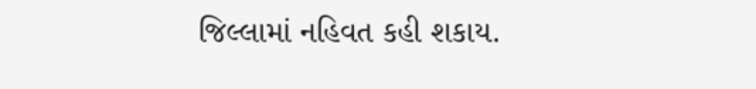જિલ્લામાં નહિવત કહી શકાય.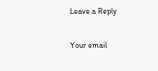Leave a Reply

Your email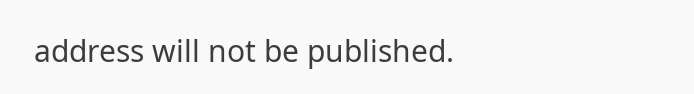address will not be published.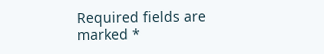Required fields are marked *